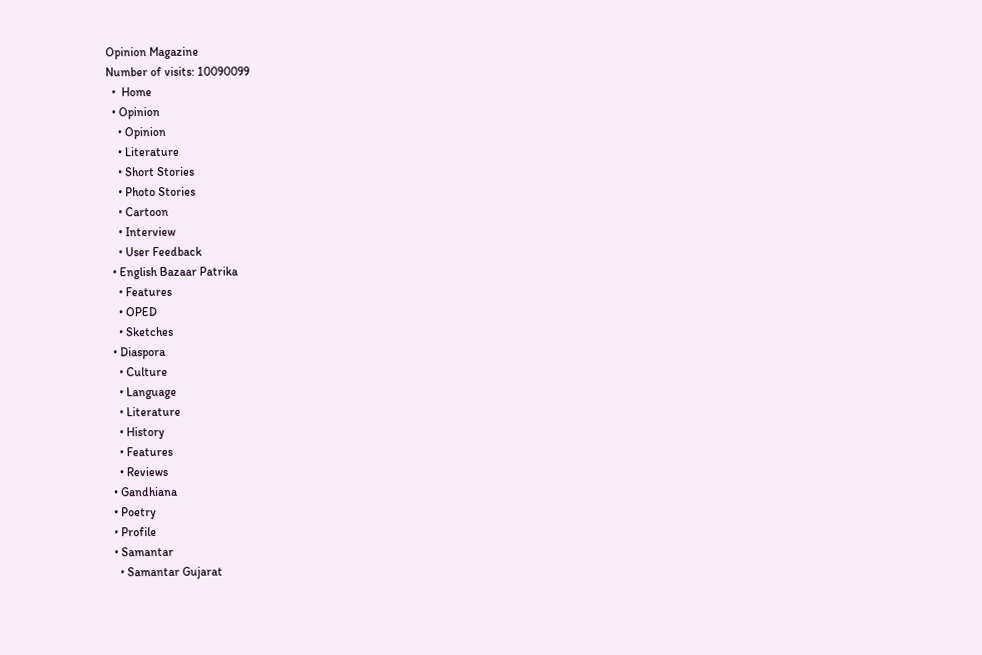Opinion Magazine
Number of visits: 10090099
  •  Home
  • Opinion
    • Opinion
    • Literature
    • Short Stories
    • Photo Stories
    • Cartoon
    • Interview
    • User Feedback
  • English Bazaar Patrika
    • Features
    • OPED
    • Sketches
  • Diaspora
    • Culture
    • Language
    • Literature
    • History
    • Features
    • Reviews
  • Gandhiana
  • Poetry
  • Profile
  • Samantar
    • Samantar Gujarat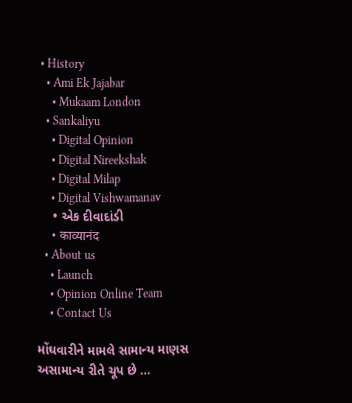• History
  • Ami Ek Jajabar
    • Mukaam London
  • Sankaliyu
    • Digital Opinion
    • Digital Nireekshak
    • Digital Milap
    • Digital Vishwamanav
    • એક દીવાદાંડી
    • काव्यानंद
  • About us
    • Launch
    • Opinion Online Team
    • Contact Us

મોંઘવારીને મામલે સામાન્ય માણસ અસામાન્ય રીતે ચૂપ છે …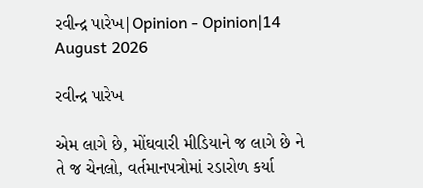રવીન્દ્ર પારેખ|Opinion - Opinion|14 August 2026

રવીન્દ્ર પારેખ

એમ લાગે છે, મોંઘવારી મીડિયાને જ લાગે છે ને તે જ ચેનલો, વર્તમાનપત્રોમાં રડારોળ કર્યા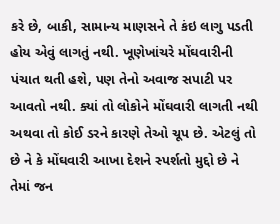કરે છે, બાકી, સામાન્ય માણસને તે કંઇ લાગુ પડતી હોય એવું લાગતું નથી. ખૂણેખાંચરે મોંઘવારીની પંચાત થતી હશે, પણ તેનો અવાજ સપાટી પર આવતો નથી. ક્યાં તો લોકોને મોંઘવારી લાગતી નથી અથવા તો કોઈ ડરને કારણે તેઓ ચૂપ છે. એટલું તો છે ને કે મોંઘવારી આખા દેશને સ્પર્શતો મુદ્દો છે ને તેમાં જન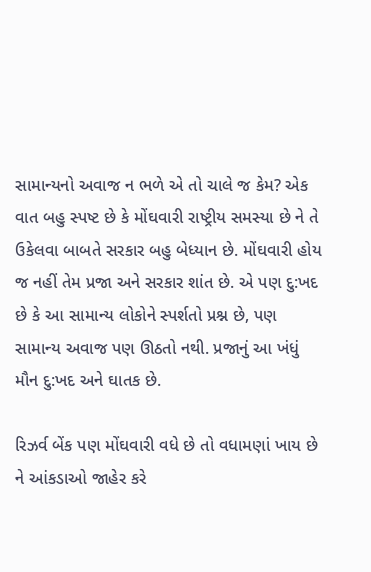સામાન્યનો અવાજ ન ભળે એ તો ચાલે જ કેમ? એક વાત બહુ સ્પષ્ટ છે કે મોંઘવારી રાષ્ટ્રીય સમસ્યા છે ને તે ઉકેલવા બાબતે સરકાર બહુ બેધ્યાન છે. મોંઘવારી હોય જ નહીં તેમ પ્રજા અને સરકાર શાંત છે. એ પણ દુ:ખદ છે કે આ સામાન્ય લોકોને સ્પર્શતો પ્રશ્ન છે, પણ સામાન્ય અવાજ પણ ઊઠતો નથી. પ્રજાનું આ ખંધું મૌન દુ:ખદ અને ઘાતક છે.

રિઝર્વ બેંક પણ મોંઘવારી વધે છે તો વધામણાં ખાય છે ને આંકડાઓ જાહેર કરે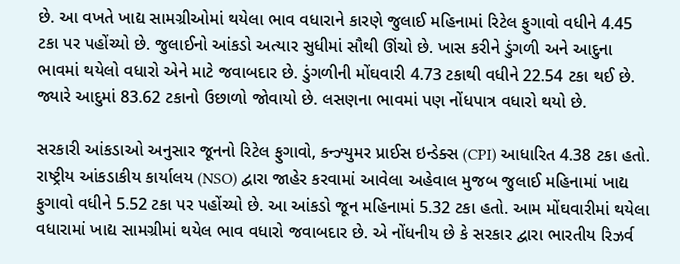છે. આ વખતે ખાદ્ય સામગ્રીઓમાં થયેલા ભાવ વધારાને કારણે જુલાઈ મહિનામાં રિટેલ ફુગાવો વધીને 4.45 ટકા પર પહોંચ્યો છે. જુલાઈનો આંકડો અત્યાર સુધીમાં સૌથી ઊંચો છે. ખાસ કરીને ડુંગળી અને આદુના ભાવમાં થયેલો વધારો એને માટે જવાબદાર છે. ડુંગળીની મોંઘવારી 4.73 ટકાથી વધીને 22.54 ટકા થઈ છે. જ્યારે આદુમાં 83.62 ટકાનો ઉછાળો જોવાયો છે. લસણના ભાવમાં પણ નોંધપાત્ર વધારો થયો છે.

સરકારી આંકડાઓ અનુસાર જૂનનો રિટેલ ફુગાવો, કન્ઝ્યુમર પ્રાઈસ ઇન્ડેક્સ (CPI) આધારિત 4.38 ટકા હતો. રાષ્ટ્રીય આંકડાકીય કાર્યાલય (NSO) દ્વારા જાહેર કરવામાં આવેલા અહેવાલ મુજબ જુલાઈ મહિનામાં ખાદ્ય ફુગાવો વધીને 5.52 ટકા પર પહોંચ્યો છે. આ આંકડો જૂન મહિનામાં 5.32 ટકા હતો. આમ મોંઘવારીમાં થયેલા વધારામાં ખાદ્ય સામગ્રીમાં થયેલ ભાવ વધારો જવાબદાર છે. એ નોંધનીય છે કે સરકાર દ્વારા ભારતીય રિઝર્વ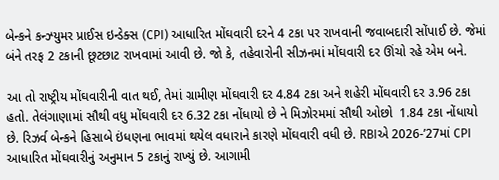બેન્કને કન્ઝ્યુમર પ્રાઈસ ઇન્ડેક્સ (CPI) આધારિત મોંઘવારી દરને 4 ટકા પર રાખવાની જવાબદારી સોંપાઈ છે. જેમાં બંને તરફ 2 ટકાની છૂટછાટ રાખવામાં આવી છે. જો કે, તહેવારોની સીઝનમાં મોંઘવારી દર ઊંચો રહે એમ બને.

આ તો રાષ્ટ્રીય મોંઘવારીની વાત થઈ, તેમાં ગ્રામીણ મોંઘવારી દર 4.84 ટકા અને શહેરી મોંઘવારી દર ૩.96 ટકા હતો. તેલંગાણામાં સૌથી વધુ મોંઘવારી દર 6.32 ટકા નોંધાયો છે ને મિઝોરમમાં સૌથી ઓછો  1.84 ટકા નોંધાયો છે. રિઝર્વ બેન્કને હિસાબે ઇંધણના ભાવમાં થયેલ વધારાને કારણે મોંઘવારી વધી છે. RBIએ 2026-’27માં CPI આધારિત મોંઘવારીનું અનુમાન 5 ટકાનું રાખ્યું છે. આગામી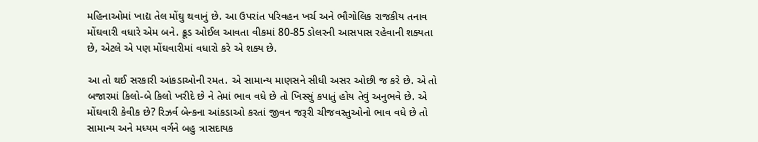મહિનાઓમાં ખાદ્ય તેલ મોંઘુ થવાનું છે. આ ઉપરાંત પરિવહન ખર્ચ અને ભૌગોલિક રાજકીય તનાવ મોંઘવારી વધારે એમ બને. ક્રૂડ ઓઈલ આવતા વીકમાં 80-85 ડોલરની આસપાસ રહેવાની શક્યતા છે, એટલે એ પણ મોંઘવારીમાં વધારો કરે એ શક્ય છે.

આ તો થઈ સરકારી આંકડાઓની રમત. એ સામાન્ય માણસને સીધી અસર ઓછી જ કરે છે. એ તો બજારમાં કિલો-બે કિલો ખરીદે છે ને તેમાં ભાવ વધે છે તો ખિસ્સું કપાતું હોય તેવું અનુભવે છે. એ મોંઘવારી કેવીક છે? રિઝર્વ બેન્કના આંકડાઓ કરતાં જીવન જરૂરી ચીજવસ્તુઓનો ભાવ વધે છે તો સામાન્ય અને મધ્યમ વર્ગને બહુ ત્રાસદાયક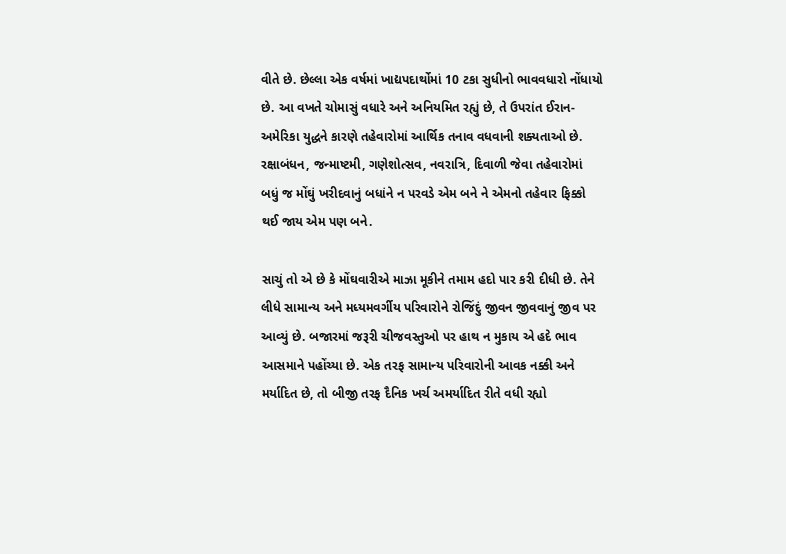વીતે છે. છેલ્લા એક વર્ષમાં ખાદ્યપદાર્થોમાં 10 ટકા સુધીનો ભાવવધારો નોંધાયો છે. આ વખતે ચોમાસું વધારે અને અનિયમિત રહ્યું છે, તે ઉપરાંત ઈરાન-અમેરિકા યુદ્ધને કારણે તહેવારોમાં આર્થિક તનાવ વધવાની શક્યતાઓ છે. રક્ષાબંધન, જન્માષ્ટમી, ગણેશોત્સવ, નવરાત્રિ, દિવાળી જેવા તહેવારોમાં બધું જ મોંઘું ખરીદવાનું બધાંને ન પરવડે એમ બને ને એમનો તહેવાર ફિક્કો થઈ જાય એમ પણ બને.

સાચું તો એ છે કે મોંઘવારીએ માઝા મૂકીને તમામ હદો પાર કરી દીધી છે. તેને લીધે સામાન્ય અને મધ્યમવર્ગીય પરિવારોને રોજિંદું જીવન જીવવાનું જીવ પર આવ્યું છે. બજારમાં જરૂરી ચીજવસ્તુઓ પર હાથ ન મુકાય એ હદે ભાવ આસમાને પહોંચ્યા છે. એક તરફ સામાન્ય પરિવારોની આવક નક્કી અને મર્યાદિત છે, તો બીજી તરફ દૈનિક ખર્ચ અમર્યાદિત રીતે વધી રહ્યો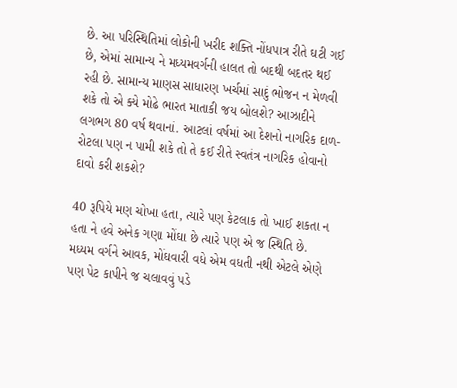છે. આ પરિસ્થિતિમાં લોકોની ખરીદ શક્તિ નોંધપાત્ર રીતે ઘટી ગઈ છે, એમાં સામાન્ય ને મધ્યમવર્ગની હાલત તો બદથી બદતર થઈ રહી છે. સામાન્ય માણસ સાધારણ ખર્ચમાં સાદું ભોજન ન મેળવી શકે તો એ ક્યે મોઢે ભારત માતાકી જય બોલશે? આઝાદીને લગભગ 80 વર્ષ થવાનાં. આટલાં વર્ષમાં આ દેશનો નાગરિક દાળ-રોટલા પણ ન પામી શકે તો તે કઈ રીતે સ્વતંત્ર નાગરિક હોવાનો દાવો કરી શકશે?

40 રૂપિયે મણ ચોખા હતા, ત્યારે પણ કેટલાક તો ખાઈ શકતા ન હતા ને હવે અનેક ગણા મોંઘા છે ત્યારે પણ એ જ સ્થિતિ છે. મધ્યમ વર્ગને આવક, મોંઘવારી વધે એમ વધતી નથી એટલે એણે પણ પેટ કાપીને જ ચલાવવું પડે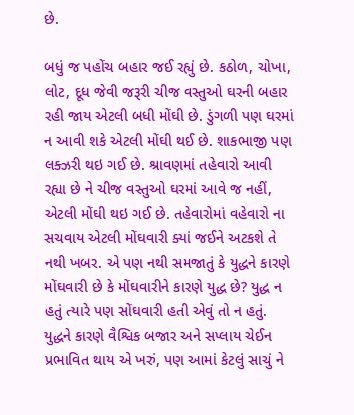છે.

બધું જ પહોંચ બહાર જઈ રહ્યું છે. કઠોળ, ચોખા, લોટ, દૂધ જેવી જરૂરી ચીજ વસ્તુઓ ઘરની બહાર રહી જાય એટલી બધી મોંઘી છે. ડુંગળી પણ ઘરમાં ન આવી શકે એટલી મોંઘી થઈ છે. શાકભાજી પણ લક્ઝરી થઇ ગઈ છે. શ્રાવણમાં તહેવારો આવી રહ્યા છે ને ચીજ વસ્તુઓ ઘરમાં આવે જ નહીં, એટલી મોંઘી થઇ ગઈ છે. તહેવારોમાં વહેવારો ના સચવાય એટલી મોંઘવારી ક્યાં જઈને અટકશે તે નથી ખબર. એ પણ નથી સમજાતું કે યુદ્ધને કારણે મોંઘવારી છે કે મોંઘવારીને કારણે યુદ્ધ છે? યુદ્ધ ન હતું ત્યારે પણ સોંઘવારી હતી એવું તો ન હતું. યુદ્ધને કારણે વૈશ્વિક બજાર અને સપ્લાય ચેઈન પ્રભાવિત થાય એ ખરું, પણ આમાં કેટલું સાચું ને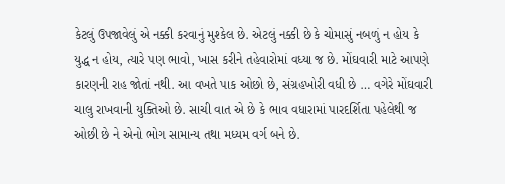કેટલું ઉપજાવેલું એ નક્કી કરવાનું મુશ્કેલ છે. એટલું નક્કી છે કે ચોમાસું નબળું ન હોય કે યુદ્ધ ન હોય, ત્યારે પણ ભાવો, ખાસ કરીને તહેવારોમાં વધ્યા જ છે. મોંઘવારી માટે આપણે કારણની રાહ જોતાં નથી. આ વખતે પાક ઓછો છે, સંગ્રહખોરી વધી છે … વગેરે મોંઘવારી ચાલુ રાખવાની યુક્તિઓ છે. સાચી વાત એ છે કે ભાવ વધારામાં પારદર્શિતા પહેલેથી જ ઓછી છે ને એનો ભોગ સામાન્ય તથા મધ્યમ વર્ગ બને છે.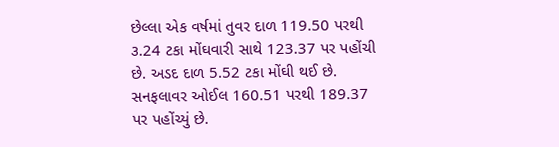છેલ્લા એક વર્ષમાં તુવર દાળ 119.50 પરથી ૩.24 ટકા મોંઘવારી સાથે 123.37 પર પહોંચી છે. અડદ દાળ 5.52 ટકા મોંઘી થઈ છે. સનફલાવર ઓઈલ 160.51 પરથી 189.37 પર પહોંચ્યું છે.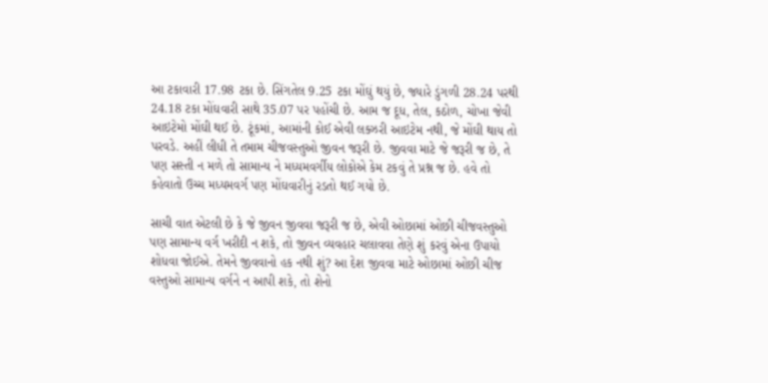આ ટકાવારી 17.98 ટકા છે. સિંગતેલ 9.25 ટકા મોંઘું થયું છે, જ્યારે ડુંગળી 28.24 પરથી 24.18 ટકા મોંઘવારી સાથે 35.07 પર પહોંચી છે. આમ જ દૂધ, તેલ, કઠોળ, ચોખા જેવી આઇટેમો મોંઘી થઈ છે. ટૂંકમાં, આમાંની કોઈ એવી લક્ઝરી આઇટેમ નથી, જે મોંઘી થાય તો પરવડે. અહીં લીધી તે તમામ ચીજવસ્તુઓ જીવન જરૂરી છે. જીવવા માટે જે જરૂરી જ છે, તે પણ સસ્તી ન મળે તો સામાન્ય ને મધ્યમવર્ગીય લોકોએ કેમ ટકવું તે પ્રશ્ન જ છે. હવે તો કહેવાતો ઉચ્ચ મધ્યમવર્ગ પણ મોંઘવારીનું રડતો થઈ ગયો છે.

સાચી વાત એટલી છે કે જે જીવન જીવવા જરૂરી જ છે, એવી ઓછામાં ઓછી ચીજવસ્તુઓ પણ સામાન્ય વર્ગ ખરીદી ન શકે, તો જીવન વ્યવહાર ચલાવવા તેણે શું કરવું એના ઉપાયો શોધવા જોઈએ. તેમને જીવવાનો હક નથી શું? આ દેશ જીવવા માટે ઓછામાં ઓછી ચીજ વસ્તુઓ સામાન્ય વર્ગને ન આપી શકે, તો શેનો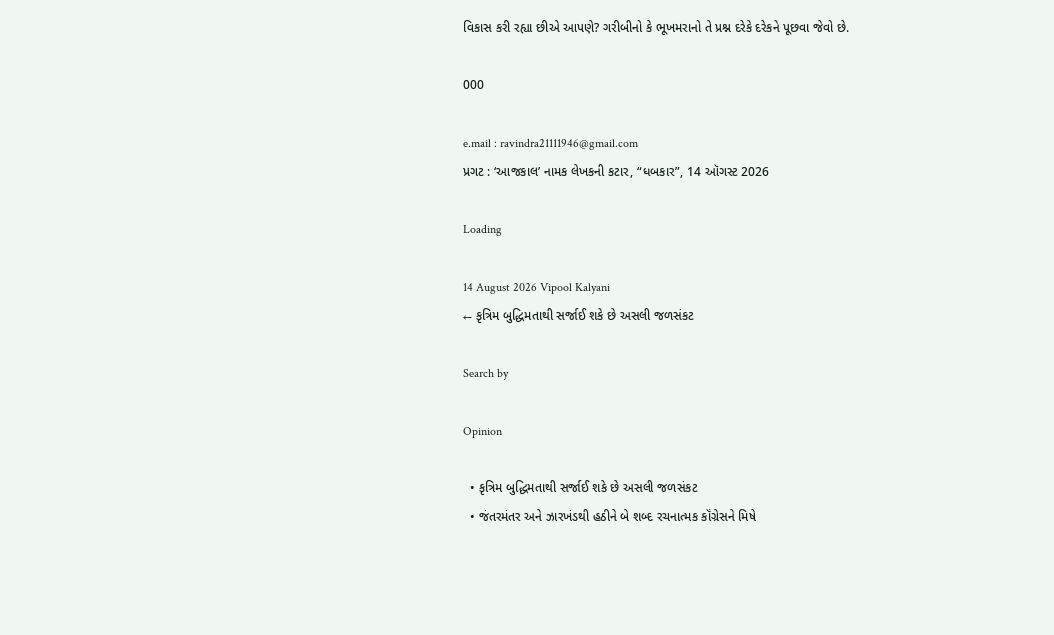વિકાસ કરી રહ્યા છીએ આપણે? ગરીબીનો કે ભૂખમરાનો તે પ્રશ્ન દરેકે દરેકને પૂછવા જેવો છે.

000

e.mail : ravindra21111946@gmail.com
પ્રગટ : ‘આજકાલ’ નામક લેખકની કટાર, “ધબકાર”, 14 ઑગસ્ટ 2026

Loading

14 August 2026 Vipool Kalyani
← કૃત્રિમ બુદ્ધિમતાથી સર્જાઈ શકે છે અસલી જળસંકટ

Search by

Opinion

  • કૃત્રિમ બુદ્ધિમતાથી સર્જાઈ શકે છે અસલી જળસંકટ
  • જંતરમંતર અને ઝારખંડથી હઠીને બે શબ્દ રચનાત્મક કૉંગ્રેસને મિષે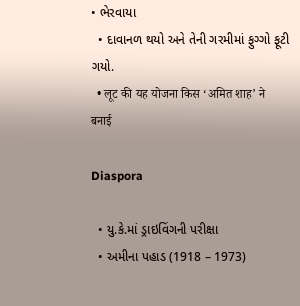• ભેરવાયા
  • દાવાનળ થયો અને તેની ગરમીમાં ફુગ્ગો ફૂટી ગયો.
  • लूट की यह योजना किस ‘अमित शाह’ ने बनाई

Diaspora

  • યુ.કે.માં ડ્રાઇવિંગની પરીક્ષા
  • અમીના પહાડ (1918 – 1973)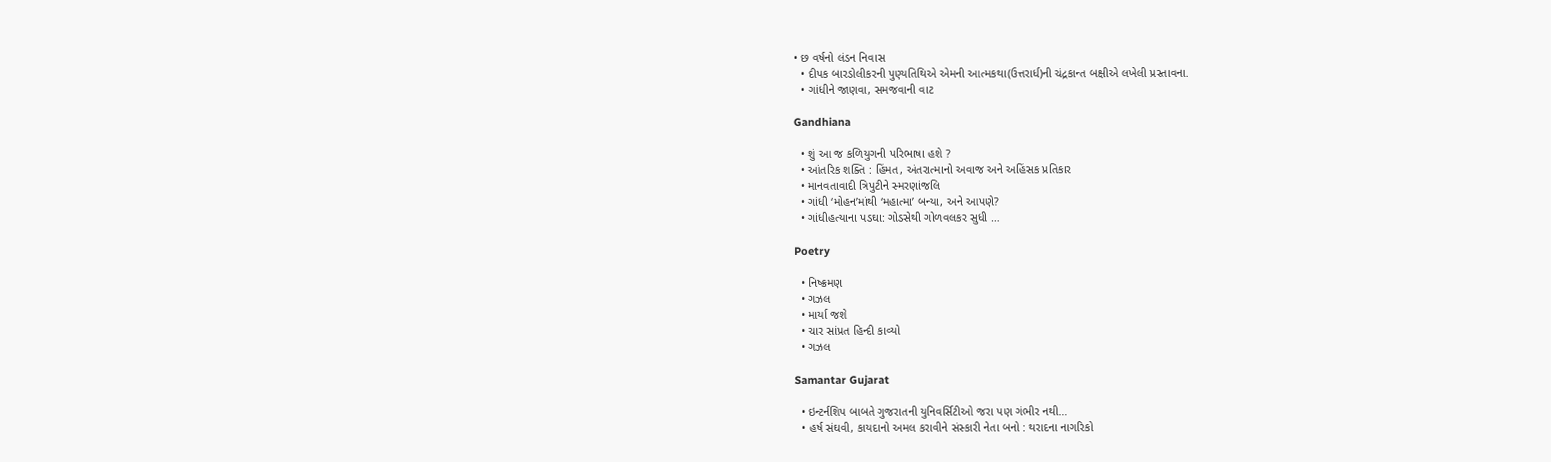• છ વર્ષનો લંડન નિવાસ
  • દીપક બારડોલીકરની પુણ્યતિથિએ એમની આત્મકથા(ઉત્તરાર્ધ)ની ચંદ્રકાન્ત બક્ષીએ લખેલી પ્રસ્તાવના.
  • ગાંધીને જાણવા, સમજવાની વાટ

Gandhiana

  • શું આ જ કળિયુગની પરિભાષા હશે ?
  • આંતરિક શક્તિ : હિંમત, અંતરાત્માનો અવાજ અને અહિંસક પ્રતિકાર
  • માનવતાવાદી ત્રિપુટીને સ્મરણાંજલિ
  • ગાંધી ‘મોહન’માંથી ‘મહાત્મા’ બન્યા, અને આપણે?
  • ગાંધીહત્યાના પડઘા: ગોડસેથી ગોળવલકર સુધી …

Poetry

  • નિષ્ક્રમણ
  • ગઝલ
  • માર્યા જશે
  • ચાર સાંપ્રત હિન્દી કાવ્યો
  • ગઝલ

Samantar Gujarat

  • ઇન્ટર્નશિપ બાબતે ગુજરાતની યુનિવર્સિટીઓ જરા પણ ગંભીર નથી…
  • હર્ષ સંઘવી, કાયદાનો અમલ કરાવીને સંસ્કારી નેતા બનો : થરાદના નાગરિકો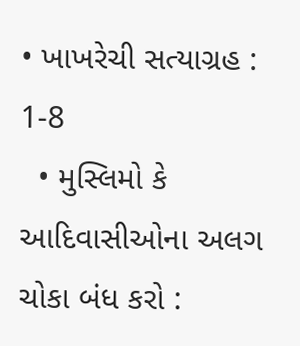• ખાખરેચી સત્યાગ્રહ : 1-8
  • મુસ્લિમો કે આદિવાસીઓના અલગ ચોકા બંધ કરો :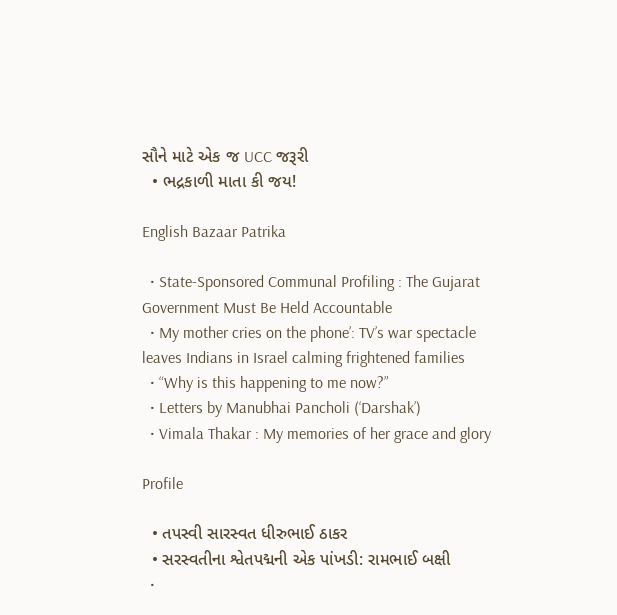સૌને માટે એક જ UCC જરૂરી
  • ભદ્રકાળી માતા કી જય!

English Bazaar Patrika

  • State-Sponsored Communal Profiling : The Gujarat Government Must Be Held Accountable
  • My mother cries on the phone’: TV’s war spectacle leaves Indians in Israel calming frightened families
  • “Why is this happening to me now?”
  • Letters by Manubhai Pancholi (‘Darshak’)
  • Vimala Thakar : My memories of her grace and glory

Profile

  • તપસ્વી સારસ્વત ધીરુભાઈ ઠાકર
  • સરસ્વતીના શ્વેતપદ્મની એક પાંખડી: રામભાઈ બક્ષી
  •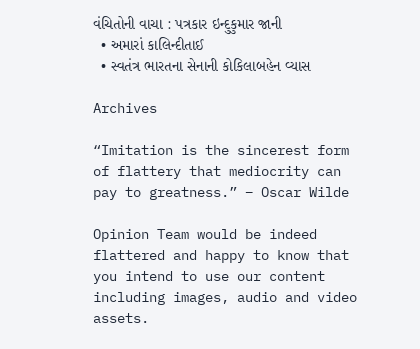વંચિતોની વાચા : પત્રકાર ઇન્દુકુમાર જાની
  • અમારાં કાલિન્દીતાઈ
  • સ્વતંત્ર ભારતના સેનાની કોકિલાબહેન વ્યાસ

Archives

“Imitation is the sincerest form of flattery that mediocrity can pay to greatness.” – Oscar Wilde

Opinion Team would be indeed flattered and happy to know that you intend to use our content including images, audio and video assets.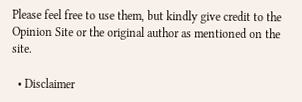Please feel free to use them, but kindly give credit to the Opinion Site or the original author as mentioned on the site.

  • Disclaimer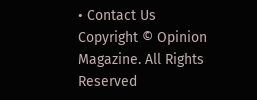• Contact Us
Copyright © Opinion Magazine. All Rights Reserved